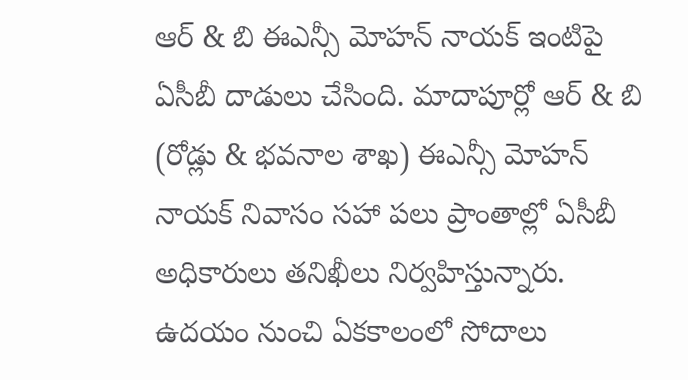ఆర్ & బి ఈఎన్సీ మోహన్ నాయక్ ఇంటిపై ఏసీబీ దాడులు చేసింది. మాదాపూర్లో ఆర్ & బి (రోడ్లు & భవనాల శాఖ) ఈఎన్సీ మోహన్ నాయక్ నివాసం సహా పలు ప్రాంతాల్లో ఏసీబీ అధికారులు తనిఖీలు నిర్వహిస్తున్నారు. ఉదయం నుంచి ఏకకాలంలో సోదాలు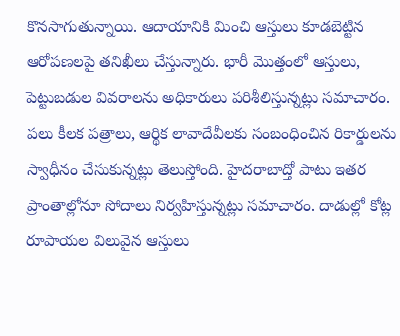కొనసాగుతున్నాయి. ఆదాయానికి మించి ఆస్తులు కూడబెట్టిన ఆరోపణలపై తనిఖీలు చేస్తున్నారు. భారీ మొత్తంలో ఆస్తులు, పెట్టుబడుల వివరాలను అధికారులు పరిశీలిస్తున్నట్లు సమాచారం. పలు కీలక పత్రాలు, ఆర్థిక లావాదేవీలకు సంబంధించిన రికార్డులను స్వాధీనం చేసుకున్నట్లు తెలుస్తోంది. హైదరాబాద్తో పాటు ఇతర ప్రాంతాల్లోనూ సోదాలు నిర్వహిస్తున్నట్లు సమాచారం. దాడుల్లో కోట్ల రూపాయల విలువైన ఆస్తులు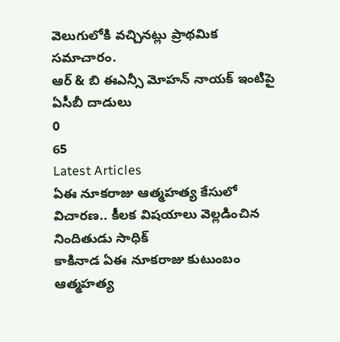వెలుగులోకి వచ్చినట్లు ప్రాథమిక సమాచారం.
ఆర్ & బి ఈఎన్సీ మోహన్ నాయక్ ఇంటిపై ఏసీబీ దాడులు
0
65
Latest Articles
ఏఈ నూకరాజు ఆత్మహత్య కేసులో విచారణ.. కీలక విషయాలు వెల్లడించిన నిందితుడు సాధిక్
కాకినాడ ఏఈ నూకరాజు కుటుంబం ఆత్మహత్య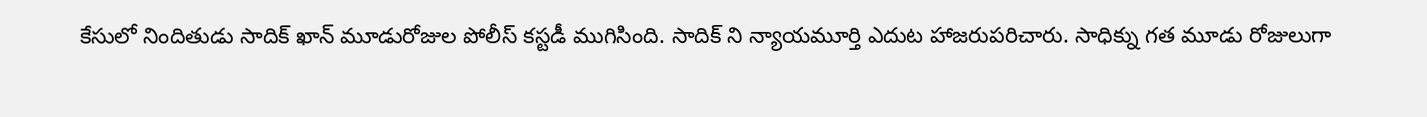కేసులో నిందితుడు సాదిక్ ఖాన్ మూడురోజుల పోలీస్ కస్టడీ ముగిసింది. సాదిక్ ని న్యాయమూర్తి ఎదుట హాజరుపరిచారు. సాధిక్ను గత మూడు రోజులుగా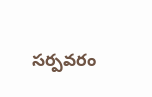సర్పవరం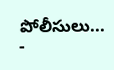పోలీసులు...
-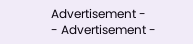Advertisement -
- Advertisement -